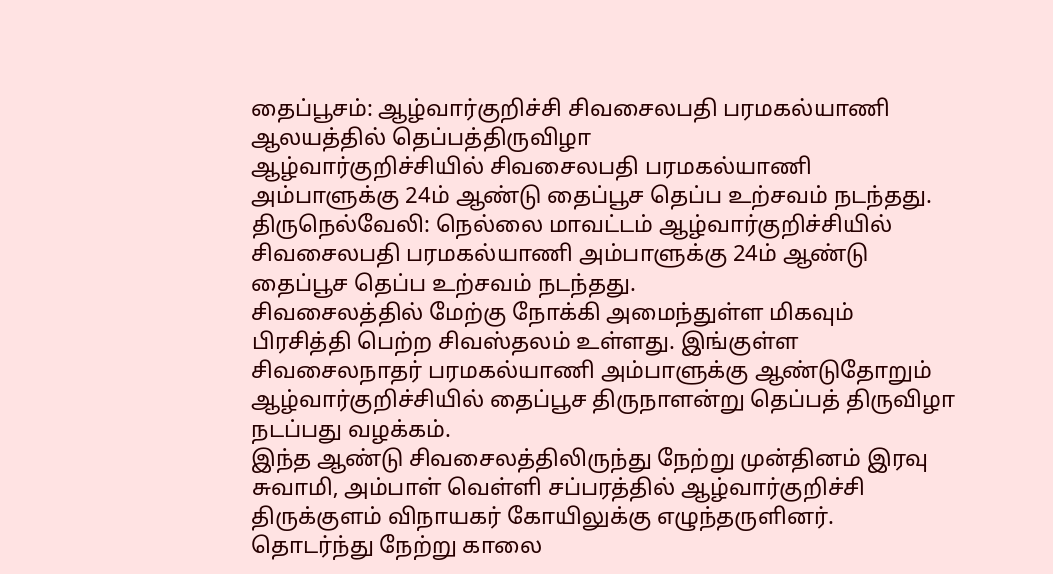தைப்பூசம்: ஆழ்வார்குறிச்சி சிவசைலபதி பரமகல்யாணி ஆலயத்தில் தெப்பத்திருவிழா
ஆழ்வார்குறிச்சியில் சிவசைலபதி பரமகல்யாணி அம்பாளுக்கு 24ம் ஆண்டு தைப்பூச தெப்ப உற்சவம் நடந்தது.
திருநெல்வேலி: நெல்லை மாவட்டம் ஆழ்வார்குறிச்சியில் சிவசைலபதி பரமகல்யாணி அம்பாளுக்கு 24ம் ஆண்டு தைப்பூச தெப்ப உற்சவம் நடந்தது.
சிவசைலத்தில் மேற்கு நோக்கி அமைந்துள்ள மிகவும் பிரசித்தி பெற்ற சிவஸ்தலம் உள்ளது. இங்குள்ள சிவசைலநாதர் பரமகல்யாணி அம்பாளுக்கு ஆண்டுதோறும் ஆழ்வார்குறிச்சியில் தைப்பூச திருநாளன்று தெப்பத் திருவிழா நடப்பது வழக்கம்.
இந்த ஆண்டு சிவசைலத்திலிருந்து நேற்று முன்தினம் இரவு சுவாமி, அம்பாள் வெள்ளி சப்பரத்தில் ஆழ்வார்குறிச்சி திருக்குளம் விநாயகர் கோயிலுக்கு எழுந்தருளினர்.
தொடர்ந்து நேற்று காலை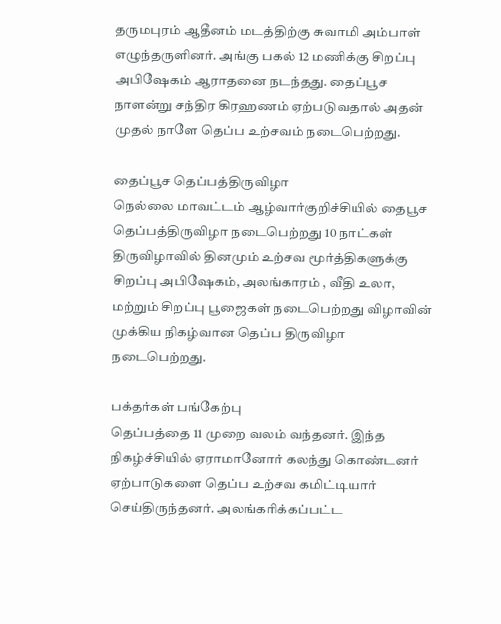தருமபுரம் ஆதீனம் மடத்திற்கு சுவாமி அம்பாள் எழுந்தருளினர். அங்கு பகல் 12 மணிக்கு சிறப்பு அபிஷேகம் ஆராதனை நடந்தது. தைப்பூச நாளன்று சந்திர கிரஹணம் ஏற்படுவதால் அதன் முதல் நாளே தெப்ப உற்சவம் நடைபெற்றது.

தைப்பூச தெப்பத்திருவிழா
நெல்லை மாவட்டம் ஆழ்வார்குறிச்சியில் தைபூச தெப்பத்திருவிழா நடைபெற்றது 10 நாட்கள் திருவிழாவில் தினமும் உற்சவ மூர்த்திகளுக்கு சிறப்பு அபிஷேகம், அலங்காரம் , வீதி உலா, மற்றும் சிறப்பு பூஜைகள் நடைபெற்றது விழாவின் முக்கிய நிகழ்வான தெப்ப திருவிழா நடைபெற்றது.

பக்தர்கள் பங்கேற்பு
தெப்பத்தை 11 முறை வலம் வந்தனர். இந்த நிகழ்ச்சியில் ஏராமானோர் கலந்து கொண்டனர்
ஏற்பாடுகளை தெப்ப உற்சவ கமிட்டியார் செய்திருந்தனர். அலங்கரிக்கப்பட்ட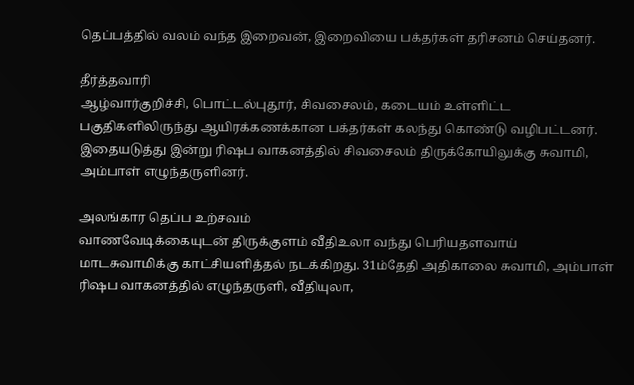தெப்பத்தில் வலம் வந்த இறைவன், இறைவியை பக்தர்கள் தரிசனம் செய்தனர்.

தீர்த்தவாரி
ஆழ்வார்குறிச்சி, பொட்டல்புதூர், சிவசைலம், கடையம் உள்ளிட்ட பகுதிகளிலிருந்து ஆயிரக்கணக்கான பக்தர்கள் கலந்து கொண்டு வழிபட்டனர். இதையடுத்து இன்று ரிஷப வாகனத்தில் சிவசைலம் திருக்கோயிலுக்கு சுவாமி, அம்பாள் எழுந்தருளினர்.

அலங்கார தெப்ப உற்சவம்
வாணவேடிக்கையுடன் திருக்குளம் வீதிஉலா வந்து பெரியதளவாய் மாடசுவாமிக்கு காட்சியளித்தல் நடக்கிறது. 31ம்தேதி அதிகாலை சுவாமி, அம்பாள் ரிஷப வாகனத்தில் எழுந்தருளி, வீதியுலா,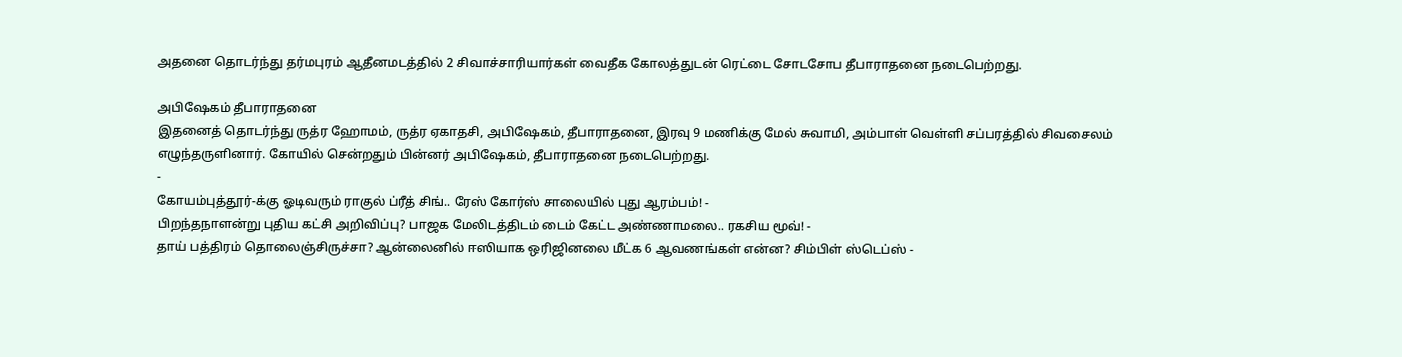அதனை தொடர்ந்து தர்மபுரம் ஆதீனமடத்தில் 2 சிவாச்சாரியார்கள் வைதீக கோலத்துடன் ரெட்டை சோடசோப தீபாராதனை நடைபெற்றது.

அபிஷேகம் தீபாராதனை
இதனைத் தொடர்ந்து ருத்ர ஹோமம், ருத்ர ஏகாதசி, அபிஷேகம், தீபாராதனை, இரவு 9 மணிக்கு மேல் சுவாமி, அம்பாள் வெள்ளி சப்பரத்தில் சிவசைலம் எழுந்தருளினார். கோயில் சென்றதும் பின்னர் அபிஷேகம், தீபாராதனை நடைபெற்றது.
-
கோயம்புத்தூர்-க்கு ஓடிவரும் ராகுல் ப்ரீத் சிங்.. ரேஸ் கோர்ஸ் சாலையில் புது ஆரம்பம்! -
பிறந்தநாளன்று புதிய கட்சி அறிவிப்பு? பாஜக மேலிடத்திடம் டைம் கேட்ட அண்ணாமலை.. ரகசிய மூவ்! -
தாய் பத்திரம் தொலைஞ்சிருச்சா? ஆன்லைனில் ஈஸியாக ஒரிஜினலை மீட்க 6 ஆவணங்கள் என்ன? சிம்பிள் ஸ்டெப்ஸ் -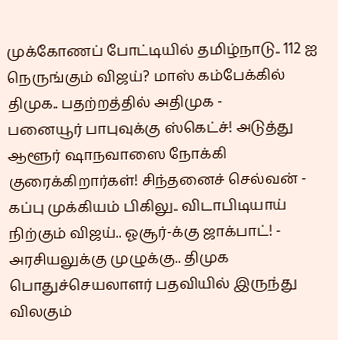முக்கோணப் போட்டியில் தமிழ்நாடு.. 112 ஐ நெருங்கும் விஜய்? மாஸ் கம்பேக்கில் திமுக.. பதற்றத்தில் அதிமுக -
பனையூர் பாபுவுக்கு ஸ்கெட்ச்! அடுத்து ஆளூர் ஷாநவாஸை நோக்கி குரைக்கிறார்கள்! சிந்தனைச் செல்வன் -
கப்பு முக்கியம் பிகிலு.. விடாபிடியாய் நிற்கும் விஜய்.. ஓசூர்-க்கு ஜாக்பாட்! -
அரசியலுக்கு முழுக்கு.. திமுக பொதுச்செயலாளர் பதவியில் இருந்து விலகும்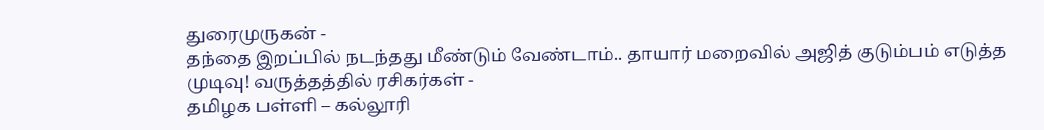துரைமுருகன் -
தந்தை இறப்பில் நடந்தது மீண்டும் வேண்டாம்.. தாயார் மறைவில் அஜித் குடும்பம் எடுத்த முடிவு! வருத்தத்தில் ரசிகர்கள் -
தமிழக பள்ளி – கல்லூரி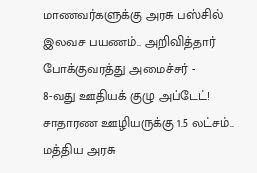மாணவர்களுக்கு அரசு பஸ்சில் இலவச பயணம்.. அறிவித்தார் போக்குவரத்து அமைச்சர் -
8-வது ஊதியக் குழு அப்டேட்! சாதாரண ஊழியருக்கு 1.5 லட்சம்.. மத்திய அரசு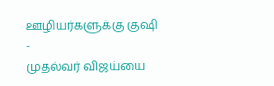ஊழியர்களுக்கு குஷி -
முதல்வர் விஜய்யை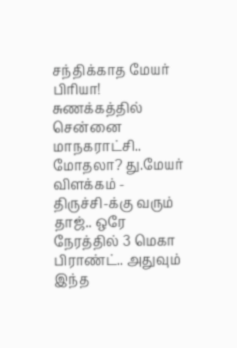சந்திக்காத மேயர் பிரியா! சுணக்கத்தில் சென்னை மாநகராட்சி.. மோதலா? து.மேயர் விளக்கம் -
திருச்சி-க்கு வரும் தாஜ்.. ஒரே நேரத்தில் 3 மெகா பிராண்ட்.. அதுவும் இந்த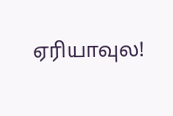ஏரியாவுல!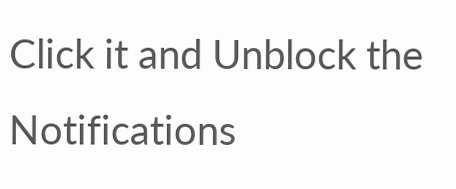Click it and Unblock the Notifications